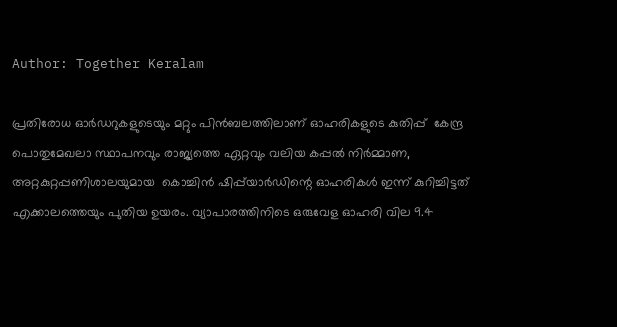Author: Together Keralam

പ്രതിരോധ ഓര്‍ഡറുകളുടെയും മറ്റും പിന്‍ബലത്തിലാണ് ഓഹരികളുടെ കുതിപ്പ്  കേന്ദ്ര പൊതുമേഖലാ സ്ഥാപനവും രാജ്യത്തെ ഏറ്റവും വലിയ കപ്പല്‍ നിര്‍മ്മാണ, അറ്റകുറ്റപ്പണിശാലയുമായ  കൊച്ചിന്‍ ഷിപ്പ്‌യാര്‍ഡിന്റെ ഓഹരികള്‍ ഇന്ന് കുറിച്ചിട്ടത് എക്കാലത്തെയും പുതിയ ഉയരം. വ്യാപാരത്തിനിടെ ഒരുവേള ഓഹരി വില 9.4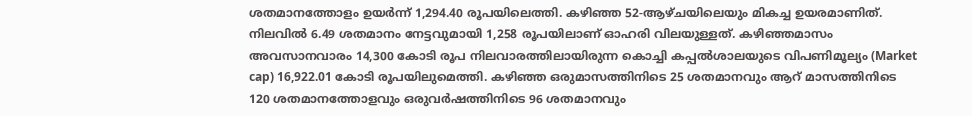ശതമാനത്തോളം ഉയര്‍ന്ന് 1,294.40 രൂപയിലെത്തി. കഴിഞ്ഞ 52-ആഴ്ചയിലെയും മികച്ച ഉയരമാണിത്. നിലവില്‍ 6.49 ശതമാനം നേട്ടവുമായി 1,258 രൂപയിലാണ് ഓഹരി വിലയുള്ളത്. കഴിഞ്ഞമാസം അവസാനവാരം 14,300 കോടി രൂപ നിലവാരത്തിലായിരുന്ന കൊച്ചി കപ്പല്‍ശാലയുടെ വിപണിമൂല്യം (Market cap) 16,922.01 കോടി രൂപയിലുമെത്തി. കഴിഞ്ഞ ഒരുമാസത്തിനിടെ 25 ശതമാനവും ആറ് മാസത്തിനിടെ 120 ശതമാനത്തോളവും ഒരുവര്‍ഷത്തിനിടെ 96 ശതമാനവും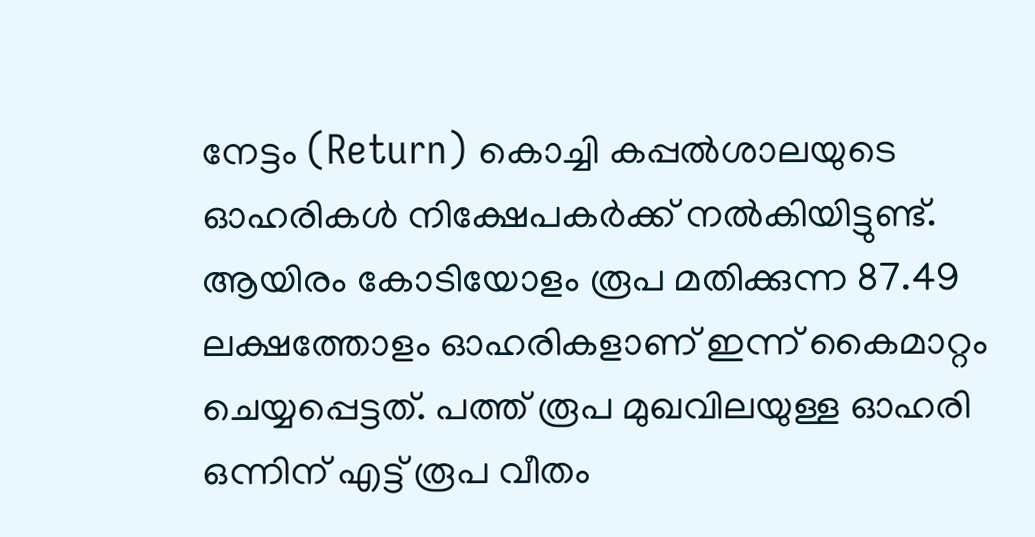നേട്ടം (Return) കൊച്ചി കപ്പല്‍ശാലയുടെ ഓഹരികള്‍ നിക്ഷേപകര്‍ക്ക് നല്‍കിയിട്ടുണ്ട്. ആയിരം കോടിയോളം രൂപ മതിക്കുന്ന 87.49 ലക്ഷത്തോളം ഓഹരികളാണ് ഇന്ന് കൈമാറ്റം ചെയ്യപ്പെട്ടത്. പത്ത് രൂപ മുഖവിലയുള്ള ഓഹരി ഒന്നിന് എട്ട് രൂപ വീതം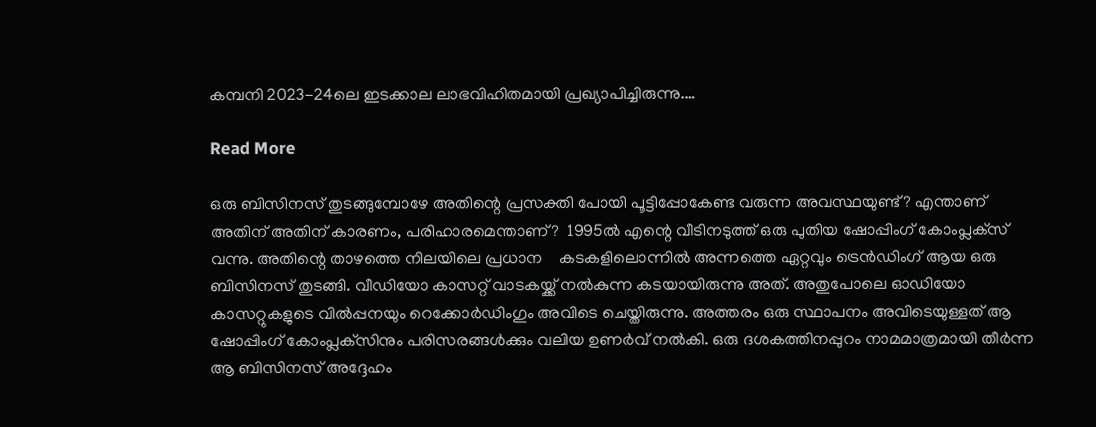കമ്പനി 2023-24ലെ ഇടക്കാല ലാഭവിഹിതമായി പ്രഖ്യാപിച്ചിരുന്നു.…

Read More

ഒരു ബിസിനസ് തുടങ്ങുമ്പോഴേ അതിന്റെ പ്രസക്തി പോയി പൂട്ടിപ്പോകേണ്ട വരുന്ന അവസ്ഥയുണ്ട്? എന്താണ് അതിന് അതിന് കാരണം, പരിഹാരമെന്താണ്?  1995ല്‍ എന്റെ വീടിനടുത്ത് ഒരു പുതിയ ഷോപ്പിംഗ് കോംപ്ലക്‌സ് വന്നു. അതിന്റെ താഴത്തെ നിലയിലെ പ്രധാന    കടകളിലൊന്നില്‍ അന്നത്തെ ഏറ്റവും ട്രെന്‍ഡിംഗ് ആയ ഒരു ബിസിനസ് തുടങ്ങി. വീഡിയോ കാസറ്റ് വാടകയ്ക്ക് നല്‍കുന്ന കടയായിരുന്നു അത്. അതുപോലെ ഓഡിയോ കാസറ്റുകളുടെ വില്‍പ്പനയും റെക്കോര്‍ഡിംഗും അവിടെ ചെയ്തിരുന്നു. അത്തരം ഒരു സ്ഥാപനം അവിടെയുള്ളത് ആ ഷോപ്പിംഗ് കോംപ്ലക്‌സിനും പരിസരങ്ങള്‍ക്കും വലിയ ഉണര്‍വ് നല്‍കി. ഒരു ദശകത്തിനപ്പുറം നാമമാത്രമായി തീര്‍ന്ന ആ ബിസിനസ് അദ്ദേഹം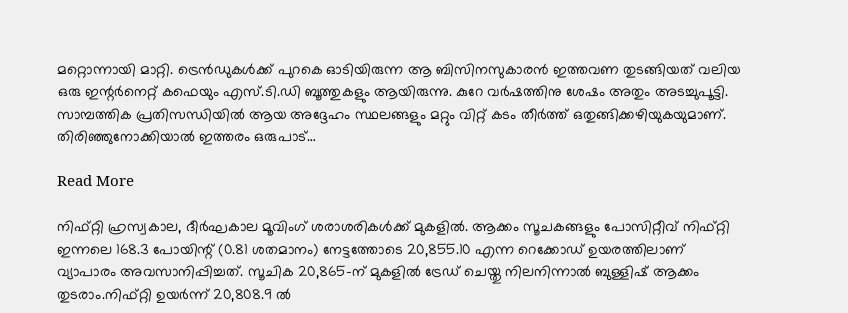മറ്റൊന്നായി മാറ്റി. ട്രെന്‍ഡുകള്‍ക്ക് പുറകെ ഓടിയിരുന്ന ആ ബിസിനസുകാരന്‍ ഇത്തവണ തുടങ്ങിയത് വലിയ ഒരു ഇന്റര്‍നെറ്റ് കഫെയും എസ്.ടി.ഡി ബൂത്തുകളും ആയിരുന്നു. കുറേ വര്‍ഷത്തിനു ശേഷം അതും അടച്ചുപൂട്ടി. സാമ്പത്തിക പ്രതിസന്ധിയില്‍ ആയ അദ്ദേഹം സ്ഥലങ്ങളും മറ്റും വിറ്റ് കടം തീര്‍ത്ത് ഒതുങ്ങിക്കഴിയുകയുമാണ്. തിരിഞ്ഞുനോക്കിയാല്‍ ഇത്തരം ഒരുപാട്…

Read More

നിഫ്റ്റി ഹ്രസ്വകാല, ദീർഘകാല മൂവിംഗ് ശരാശരികൾക്ക് മുകളിൽ. ആക്കം സൂചകങ്ങളും പോസിറ്റീവ് നിഫ്റ്റി ഇന്നലെ 168.3 പോയിന്റ് (0.81 ശതമാനം) നേട്ടത്തോടെ 20,855.10 എന്ന റെക്കോഡ് ഉയരത്തിലാണ് വ്യാപാരം അവസാനിപ്പിച്ചത്. സൂചിക 20,865-ന് മുകളിൽ ട്രേഡ് ചെയ്തു നിലനിന്നാൽ ബുള്ളിഷ് ആക്കം തുടരാം.നിഫ്റ്റി ഉയർന്ന് 20,808.9 ൽ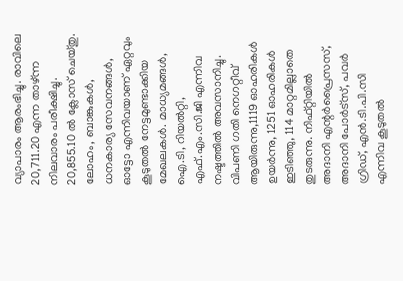വ്യാപാരം ആരംഭിച്ചു. രാവിലെ 20,711.20 എന്ന താഴ്ന്ന നിലവാരം പരീക്ഷിച്ചു. 20,855.10 ൽ ക്ലോസ് ചെയ്തു.  ലോഹം, ബാങ്കുകൾ, ധനകാര്യ സേവനങ്ങൾ, ഓട്ടോ എന്നിവയാണ് ഏറ്റവും കൂടുതൽ നേട്ടമുണ്ടാക്കിയ മേഖലകൾ. മാധ്യമങ്ങൾ, ഐ.ടി, റിയൽറ്റി, എഫ്.എം.സി.ജി എന്നിവ നഷ്ടത്തിൽ അവസാനിച്ചു. വിപണി ഗതി നെഗറ്റീവ് ആയിരുന്നു,1119 ഓഹരികൾ ഉയർന്നു, 1251 ഓഹരികൾ ഇടിഞ്ഞു, 114 മാറ്റമില്ലാതെ തുടരുന്നു. നിഫ്റ്റിയിൽ അദാനി എന്റർപ്രൈസസ്, അദാനി പോർട്സ്, പവർ ഗ്രിഡ്, എൻ.ടി.പി.സി എന്നിവ കൂടുതൽ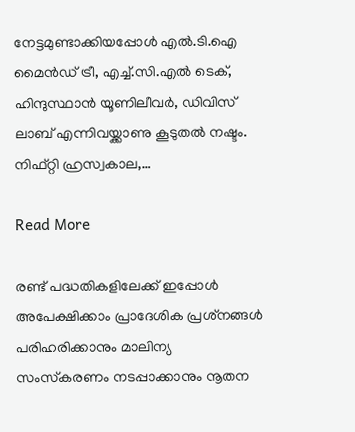നേട്ടമുണ്ടാക്കിയപ്പോൾ എൽ.ടി.ഐ മൈൻഡ് ട്രീ, എച്ച്.സി.എൽ ടെക്, ഹിന്ദുസ്ഥാൻ യൂണിലീവർ, ഡിവിസ് ലാബ് എന്നിവയ്ക്കാണു കൂടുതൽ നഷ്ടം. നിഫ്റ്റി ഹ്രസ്വകാല,…

Read More

രണ്ട് പദ്ധതികളിലേക്ക് ഇപ്പോള്‍ അപേക്ഷിക്കാം പ്രാദേശിക പ്രശ്‌നങ്ങള്‍ പരിഹരിക്കാനും മാലിന്യ സംസ്‌കരണം നടപ്പാക്കാനും നൂതന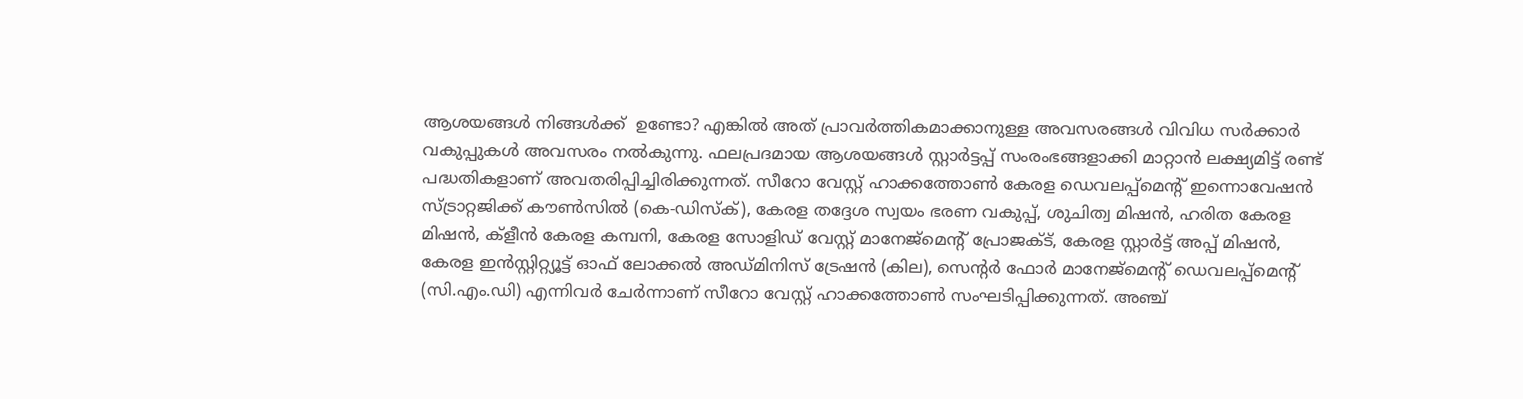ആശയങ്ങള്‍ നിങ്ങള്‍ക്ക്  ഉണ്ടോ? എങ്കില്‍ അത് പ്രാവര്‍ത്തികമാക്കാനുള്ള അവസരങ്ങള്‍ വിവിധ സര്‍ക്കാര്‍ വകുപ്പുകള്‍ അവസരം നല്‍കുന്നു. ഫലപ്രദമായ ആശയങ്ങള്‍ സ്റ്റാര്‍ട്ടപ്പ് സംരംഭങ്ങളാക്കി മാറ്റാന്‍ ലക്ഷ്യമിട്ട് രണ്ട് പദ്ധതികളാണ് അവതരിപ്പിച്ചിരിക്കുന്നത്. സീറോ വേസ്റ്റ് ഹാക്കത്തോണ്‍ കേരള ഡെവലപ്പ്‌മെന്റ് ഇന്നൊവേഷന്‍ സ്ട്രാറ്റജിക്ക് കൗണ്‍സില്‍ (കെ-ഡിസ്‌ക്), കേരള തദ്ദേശ സ്വയം ഭരണ വകുപ്പ്, ശുചിത്വ മിഷന്‍, ഹരിത കേരള മിഷന്‍, ക്‌ളീന്‍ കേരള കമ്പനി, കേരള സോളിഡ് വേസ്റ്റ് മാനേജ്‌മെന്റ് പ്രോജക്ട്, കേരള സ്റ്റാര്‍ട്ട് അപ്പ് മിഷന്‍, കേരള ഇന്‍സ്റ്റിറ്റ്യൂട്ട് ഓഫ് ലോക്കല്‍ അഡ്മിനിസ് ട്രേഷന്‍ (കില), സെന്റര്‍ ഫോര്‍ മാനേജ്‌മെന്റ് ഡെവലപ്പ്‌മെന്റ് (സി.എം.ഡി) എന്നിവര്‍ ചേര്‍ന്നാണ് സീറോ വേസ്റ്റ് ഹാക്കത്തോണ്‍ സംഘടിപ്പിക്കുന്നത്. അഞ്ച്‌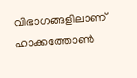വിഭാഗങ്ങളിലാണ് ഹാക്കത്തോണ്‍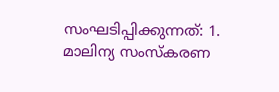സംഘടിപ്പിക്കുന്നത്: 1. മാലിന്യ സംസ്‌കരണ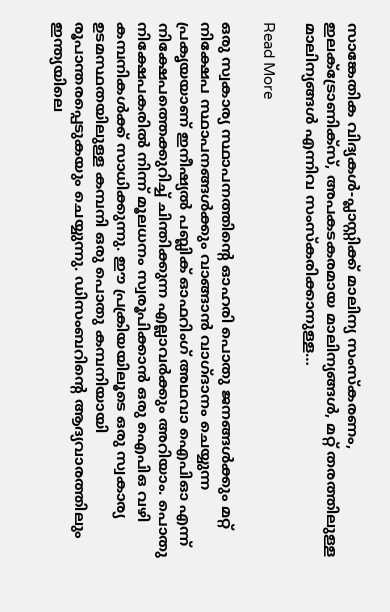സാങ്കേതിക വിദ്യകള്‍-പ്ലാസ്റ്റിക്ക് മാലിന്യ സംസ്‌കരണം, ഇലക്ട്രോണിക്‌സ്, അപകടകരമായ മാലിന്യങ്ങള്‍, മറ്റ് തരത്തിലുള്ള മാലിന്യങ്ങള്‍ എന്നിവ സംസ്‌കരിക്കാനുള്ള…

Read More

ഒരു സ്വകാര്യ സ്ഥാപനത്തിന്റെ ഓഹരി പൊതു ജനങ്ങൾക്കും മറ്റ് നിക്ഷേപ സ്ഥാപനങ്ങൾക്കും വാങ്ങാൻ വാഗ്ദാനം ചെയ്യുന്ന പ്രകൃയയാണ് ഇനീഷ്യൽ പബ്ലിക് ഓഫറിംഗ് അഥവാ ഐപിഓ എന്ന് നിക്ഷേപത്തെക്കുറിച്ച് ചിന്തിക്കുന്ന എല്ലാവർക്കും അറിയാം. പൊതു നിക്ഷേപകരിൽ നിന്ന് മൂലധനം സ്വരൂപിക്കാൻ ഒരു ഐപിഒ വഴി കമ്പനികൾക്ക് സാധിക്കുന്നു. ഈ പ്രക്രിയയിലൂടെ ഒരു സ്വകാര്യ ഉടമസ്ഥതയിലുള്ള കമ്പനി ഒരു പൊതു കമ്പനിയായി രൂപാന്തരപ്പെടുകയും ചെയ്യുന്നു. ഡിസംബറിന്റെ ആദ്യവാരത്തിലും ഇന്ത്യയിലെ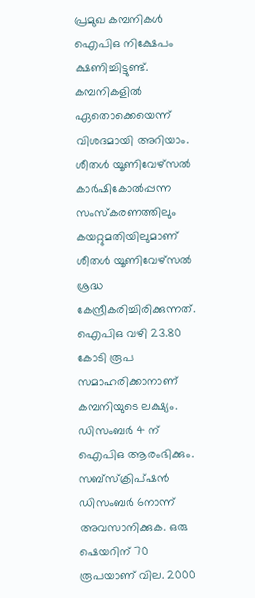പ്രമുഖ കമ്പനികൾ ഐപിഒ നിക്ഷേപം ക്ഷണിച്ചിട്ടുണ്ട്. കമ്പനികളിൽ ഏതൊക്കെയെന്ന് വിശദമായി അറിയാം. ശീതൾ യൂണിവേഴ്സൽ കാർഷികോൽപ്പന്ന സംസ്കരണത്തിലും കയറ്റുമതിയിലുമാണ് ശീതൾ യൂണിവേഴ്സൽ ശ്രദ്ധ കേന്ദ്രീകരിച്ചിരിക്കുന്നത്. ഐപിഒ വഴി 23.80 കോടി രൂപ സമാഹരിക്കാനാണ് കമ്പനിയുടെ ലക്ഷ്യം. ഡിസംബർ 4 ന് ഐപിഒ ആരംഭിക്കും. സബ്സ്ക്രിപ്ഷൻ ഡിസംബർ 6നാന്ന് അവസാനിക്കുക. ഒരു ഷെയറിന് 70 രൂപയാണ് വില. 2000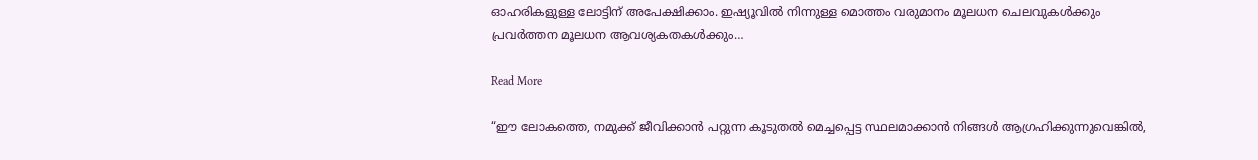ഓഹരികളുള്ള ലോട്ടിന് അപേക്ഷിക്കാം. ഇഷ്യൂവിൽ നിന്നുള്ള മൊത്തം വരുമാനം മൂലധന ചെലവുകൾക്കും പ്രവർത്തന മൂലധന ആവശ്യകതകൾക്കും…

Read More

“ഈ ലോകത്തെ, നമുക്ക് ജീവിക്കാൻ പറ്റുന്ന കൂടുതൽ മെച്ചപ്പെട്ട സ്ഥലമാക്കാൻ നിങ്ങൾ ആഗ്രഹിക്കുന്നുവെങ്കിൽ,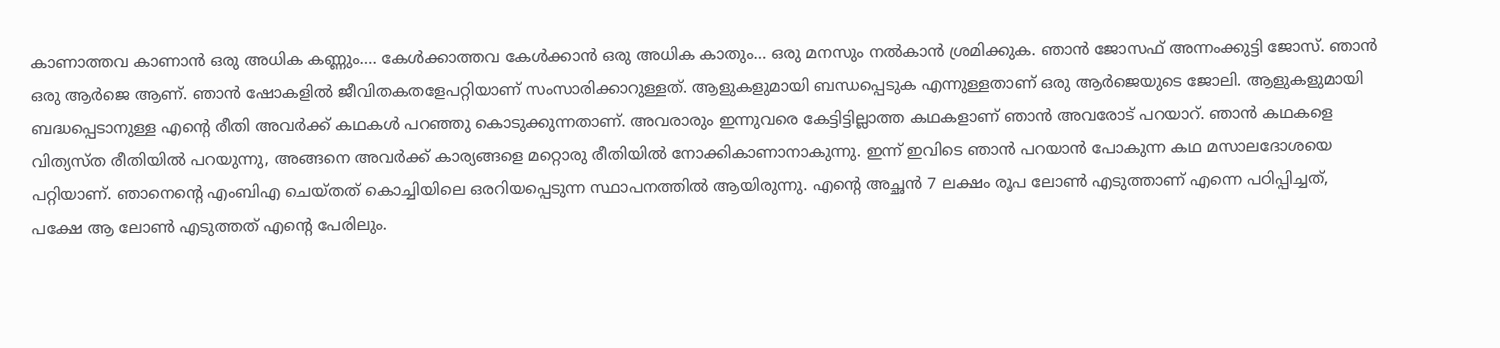കാണാത്തവ കാണാൻ ഒരു അധിക കണ്ണും…. കേൾക്കാത്തവ കേൾക്കാൻ ഒരു അധിക കാതും… ഒരു മനസും നൽകാൻ ശ്രമിക്കുക. ഞാൻ ജോസഫ് അന്നംക്കുട്ടി ജോസ്. ഞാൻ ഒരു ആർജെ ആണ്. ഞാൻ ഷോകളിൽ ജീവിതകതളേപറ്റിയാണ് സംസാരിക്കാറുള്ളത്. ആളുകളുമായി ബന്ധപ്പെടുക എന്നുള്ളതാണ് ഒരു ആർജെയുടെ ജോലി. ആളുകളുമായി ബദ്ധപ്പെടാനുള്ള എന്റെ രീതി അവർക്ക് കഥകൾ പറഞ്ഞു കൊടുക്കുന്നതാണ്. അവരാരും ഇന്നുവരെ കേട്ടിട്ടില്ലാത്ത കഥകളാണ് ഞാൻ അവരോട് പറയാറ്. ഞാൻ കഥകളെ വിത്യസ്ത രീതിയിൽ പറയുന്നു, അങ്ങനെ അവർക്ക് കാര്യങ്ങളെ മറ്റൊരു രീതിയിൽ നോക്കികാണാനാകുന്നു. ഇന്ന് ഇവിടെ ഞാൻ പറയാൻ പോകുന്ന കഥ മസാലദോശയെ പറ്റിയാണ്. ഞാനെന്റെ എംബിഎ ചെയ്തത് കൊച്ചിയിലെ ഒരറിയപ്പെടുന്ന സ്ഥാപനത്തിൽ ആയിരുന്നു. എന്റെ അച്ഛൻ 7 ലക്ഷം രൂപ ലോൺ എടുത്താണ് എന്നെ പഠിപ്പിച്ചത്, പക്ഷേ ആ ലോൺ എടുത്തത് എന്റെ പേരിലും.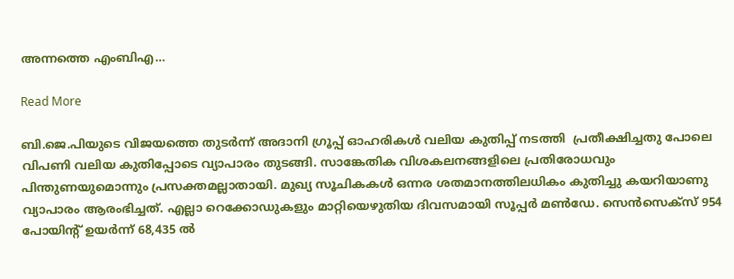അന്നത്തെ എംബിഎ…

Read More

ബി.ജെ.പിയുടെ വിജയത്തെ തുടർന്ന് അദാനി ഗ്രൂപ്പ് ഓഹരികൾ വലിയ കുതിപ്പ് നടത്തി  പ്രതീക്ഷിച്ചതു പോലെ വിപണി വലിയ കുതിപ്പോടെ വ്യാപാരം തുടങ്ങി. സാങ്കേതിക വിശകലനങ്ങളിലെ പ്രതിരോധവും പിന്തുണയുമൊന്നും പ്രസക്തമല്ലാതായി. മുഖ്യ സൂചികകൾ ഒന്നര ശതമാനത്തിലധികം കുതിച്ചു കയറിയാണു വ്യാപാരം ആരംഭിച്ചത്. എല്ലാ റെക്കോഡുകളും മാറ്റിയെഴുതിയ ദിവസമായി സൂപ്പർ മൺഡേ. സെൻസെക്സ്‌ 954 പോയിന്റ് ഉയർന്ന് 68,435 ൽ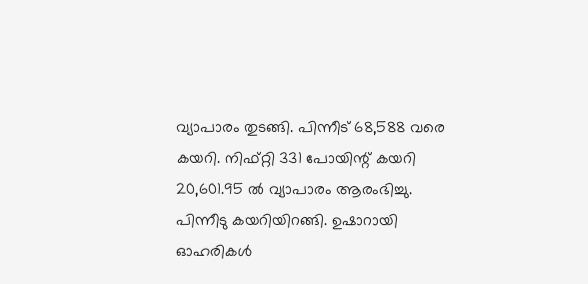വ്യാപാരം തുടങ്ങി. പിന്നീട് 68,588 വരെ കയറി. നിഫ്റ്റി 331 പോയിന്റ് കയറി 20,601.95 ൽ വ്യാപാരം ആരംഭിച്ചു. പിന്നീടു കയറിയിറങ്ങി. ഉഷാറായി ഓഹരികൾ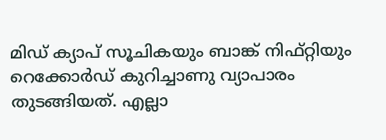മിഡ് ക്യാപ് സൂചികയും ബാങ്ക് നിഫ്റ്റിയും റെക്കോർഡ് കുറിച്ചാണു വ്യാപാരം തുടങ്ങിയത്. എല്ലാ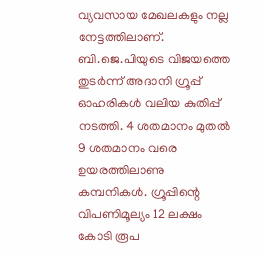വ്യവസായ മേഖലകളും നല്ല നേട്ടത്തിലാണ്. ബി.ജെ.പിയുടെ വിജയത്തെ തുടർന്ന് അദാനി ഗ്രൂപ്പ് ഓഹരികൾ വലിയ കുതിപ്പ് നടത്തി. 4 ശതമാനം മുതൽ 9 ശതമാനം വരെ ഉയരത്തിലാണു കമ്പനികൾ. ഗ്രൂപ്പിന്റെ വിപണിമൂല്യം 12 ലക്ഷം കോടി രൂപ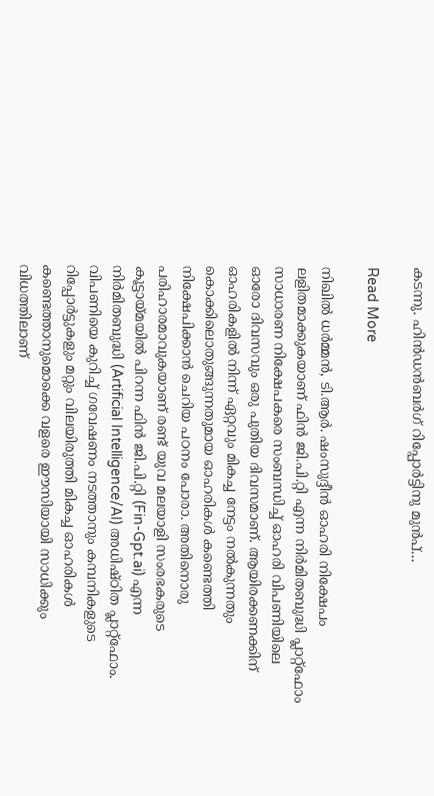കടന്നു. ഹിൻഡൻബർഗ് റിപ്പോർട്ടിനു മുൻപ്…

Read More

നിഖില്‍ ധര്‍മ്മന്‍, ടി.ആര്‍. ഷംസുദ്ദീന്‍ ഓഹരി നിക്ഷേപം ലളിതമാക്കുകയാണ് ഫിന്‍ ജി.പി.റ്റി എന്ന നിര്‍മിതബുദ്ധി പ്ലാറ്റ്‌ഫോം സാധാരണ നിക്ഷേപകരെ സംബന്ധിച്ച് ഓഹരി വിപണിയിലെ ഓരോ ദിവസവും ഒരു പുതിയ ദിവസമാണ്. ആയിരക്കണക്കിന് ഓഹരികളില്‍ നിന്ന് ഏറ്റവും മികച്ച നേട്ടം നല്‍കുന്നതും കൊക്കിലൊതുങ്ങുന്നതുമായ ഓഹരികള്‍ കണ്ടെത്തി നിക്ഷേപിക്കാന്‍ ചെറിയ പഠനം പോരാ. അതിനൊരു പരിഹാരമാവുകയാണ് രണ്ട് യുവ മലയാളി സംരഭകരുടെ കൂട്ടായ്മയില്‍ പിറന്ന ഫിന്‍ ജി.പി.റ്റി (Fin-Gpt.ai) എന്ന നിര്‍മിതബുദ്ധി (Artificial Intelligence/AI) അധിഷ്ഠിത പ്ലാറ്റ്‌ഫോം. വിപണിയെ കുറിച്ച് ഗവേഷണം നടത്താനും കമ്പനികളുടെ റിപ്പോര്‍ട്ടുകളും മറ്റും വിലയിരുത്തി മികച്ച ഓഹരികള്‍ കണ്ടെത്താനുമൊക്കെ വളരെ ഈസിയായി സാധിക്കും വിധത്തിലാണ്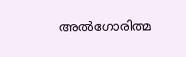അല്‍ഗോരിത്മ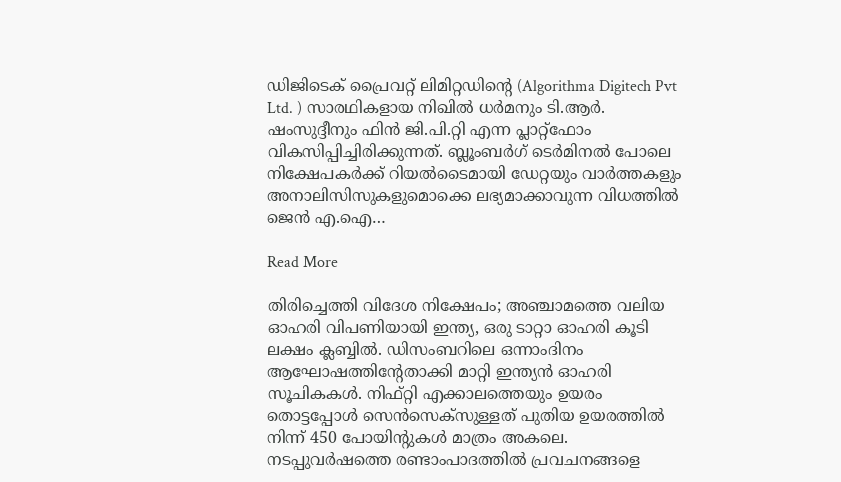ഡിജിടെക് പ്രൈവറ്റ് ലിമിറ്റഡിന്റെ (Algorithma Digitech Pvt Ltd. ) സാരഥികളായ നിഖില്‍ ധര്‍മനും ടി.ആര്‍. ഷംസുദ്ദീനും ഫിന്‍ ജി.പി.റ്റി എന്ന പ്ലാറ്റ്‌ഫോം വികസിപ്പിച്ചിരിക്കുന്നത്. ബ്ലൂംബര്‍ഗ് ടെര്‍മിനല്‍ പോലെ നിക്ഷേപകര്‍ക്ക് റിയല്‍ടൈമായി ഡേറ്റയും വാര്‍ത്തകളും അനാലിസിസുകളുമൊക്കെ ലഭ്യമാക്കാവുന്ന വിധത്തില്‍ ജെന്‍ എ.ഐ…

Read More

തിരിച്ചെത്തി വിദേശ നിക്ഷേപം; അഞ്ചാമത്തെ വലിയ ഓഹരി വിപണിയായി ഇന്ത്യ, ഒരു ടാറ്റാ ഓഹരി കൂടി ലക്ഷം ക്ലബ്ബില്‍. ഡിസംബറിലെ ഒന്നാംദിനം ആഘോഷത്തിന്റേതാക്കി മാറ്റി ഇന്ത്യന്‍ ഓഹരി സൂചികകള്‍. നിഫ്റ്റി എക്കാലത്തെയും ഉയരം തൊട്ടപ്പോള്‍ സെന്‍സെക്‌സുള്ളത് പുതിയ ഉയരത്തില്‍ നിന്ന് 450 പോയിന്റുകള്‍ മാത്രം അകലെ. നടപ്പുവര്‍ഷത്തെ രണ്ടാംപാദത്തില്‍ പ്രവചനങ്ങളെ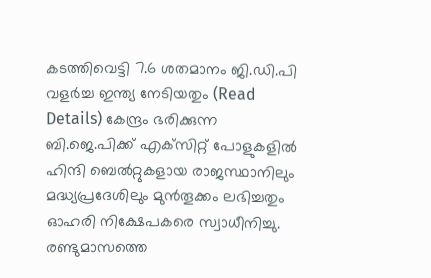കടത്തിവെട്ടി 7.6 ശതമാനം ജി.ഡി.പി വളര്‍ച്ച ഇന്ത്യ നേടിയതും (Read Details) കേന്ദ്രം ഭരിക്കുന്ന ബി.ജെ.പിക്ക് എക്‌സിറ്റ് പോളുകളില്‍ ഹിന്ദി ബെല്‍റ്റുകളായ രാജസ്ഥാനിലും മദ്ധ്യപ്രദേശിലും മുന്‍തൂക്കം ലഭിച്ചതും ഓഹരി നിക്ഷേപകരെ സ്വാധീനിച്ചു. രണ്ടുമാസത്തെ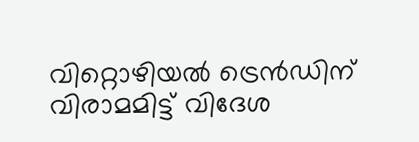വിറ്റൊഴിയല്‍ ട്രെന്‍ഡിന് വിരാമമിട്ട് വിദേശ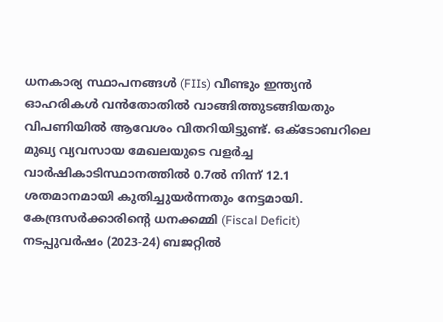ധനകാര്യ സ്ഥാപനങ്ങള്‍ (FIIs) വീണ്ടും ഇന്ത്യന്‍ ഓഹരികള്‍ വന്‍തോതില്‍ വാങ്ങിത്തുടങ്ങിയതും വിപണിയില്‍ ആവേശം വിതറിയിട്ടുണ്ട്. ഒക്ടോബറിലെ മുഖ്യ വ്യവസായ മേഖലയുടെ വളര്‍ച്ച വാര്‍ഷികാടിസ്ഥാനത്തില്‍ 0.7ല്‍ നിന്ന് 12.1 ശതമാനമായി കുതിച്ചുയര്‍ന്നതും നേട്ടമായി.  കേന്ദ്രസര്‍ക്കാരിന്റെ ധനക്കമ്മി (Fiscal Deficit) നടപ്പുവര്‍ഷം (2023-24) ബജറ്റില്‍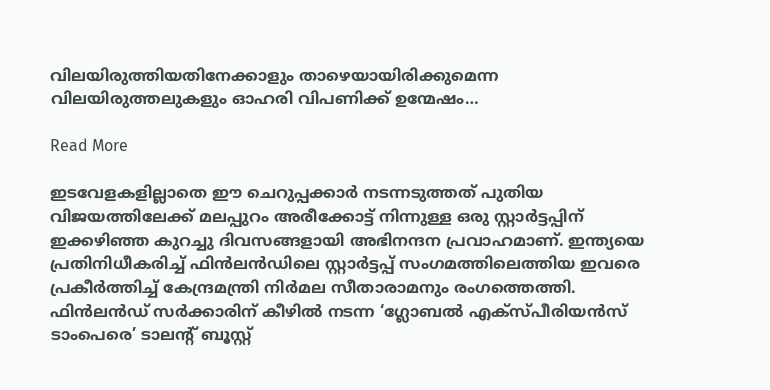വിലയിരുത്തിയതിനേക്കാളും താഴെയായിരിക്കുമെന്ന വിലയിരുത്തലുകളും ഓഹരി വിപണിക്ക് ഉന്മേഷം…

Read More

ഇടവേളകളില്ലാതെ ഈ ചെറുപ്പക്കാര്‍ നടന്നടുത്തത് പുതിയ വിജയത്തിലേക്ക് മലപ്പുറം അരീക്കോട്ട് നിന്നുള്ള ഒരു സ്റ്റാര്‍ട്ടപ്പിന് ഇക്കഴിഞ്ഞ കുറച്ചു ദിവസങ്ങളായി അഭിനന്ദന പ്രവാഹമാണ്. ഇന്ത്യയെ പ്രതിനിധീകരിച്ച് ഫിന്‍ലന്‍ഡിലെ സ്റ്റാര്‍ട്ടപ്പ് സംഗമത്തിലെത്തിയ ഇവരെ പ്രകീര്‍ത്തിച്ച് കേന്ദ്രമന്ത്രി നിര്‍മല സീതാരാമനും രംഗത്തെത്തി. ഫിന്‍ലന്‍ഡ് സര്‍ക്കാരിന് കീഴില്‍ നടന്ന ‘ഗ്ലോബല്‍ എക്‌സ്പീരിയന്‍സ് ടാംപെരെ’ ടാലന്റ് ബൂസ്റ്റ്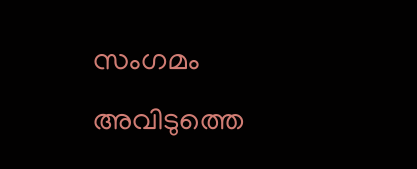സംഗമം അവിടുത്തെ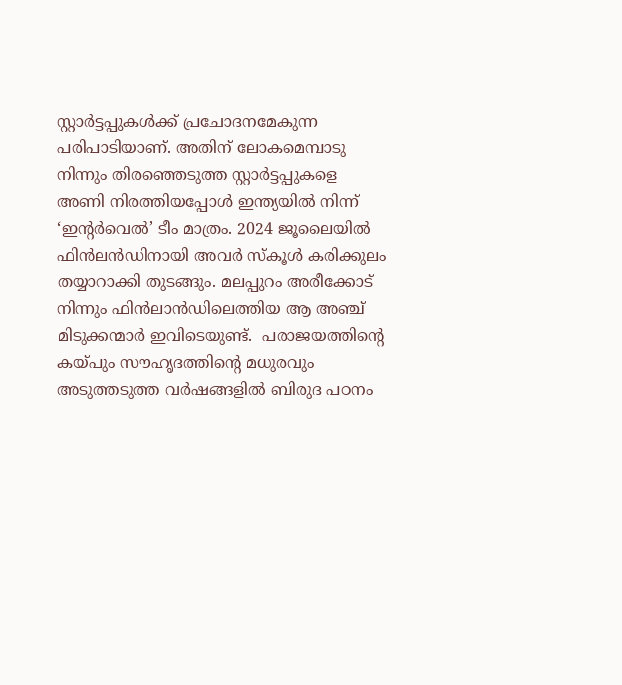സ്റ്റാര്‍ട്ടപ്പുകള്‍ക്ക് പ്രചോദനമേകുന്ന പരിപാടിയാണ്. അതിന് ലോകമെമ്പാടു നിന്നും തിരഞ്ഞെടുത്ത സ്റ്റാര്‍ട്ടപ്പുകളെ അണി നിരത്തിയപ്പോള്‍ ഇന്ത്യയില്‍ നിന്ന് ‘ഇന്റര്‍വെല്‍’ ടീം മാത്രം. 2024 ജൂലൈയില്‍ ഫിന്‍ലന്‍ഡിനായി അവര്‍ സ്‌കൂൾ കരിക്കുലം തയ്യാറാക്കി തുടങ്ങും. മലപ്പുറം അരീക്കോട് നിന്നും ഫിന്‍ലാന്‍ഡിലെത്തിയ ആ അഞ്ച് മിടുക്കന്മാര്‍ ഇവിടെയുണ്ട്.  പരാജയത്തിന്റെ കയ്പും സൗഹൃദത്തിന്റെ മധുരവും അടുത്തടുത്ത വര്‍ഷങ്ങളില്‍ ബിരുദ പഠനം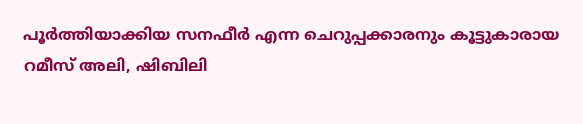പൂര്‍ത്തിയാക്കിയ സനഫീര്‍ എന്ന ചെറുപ്പക്കാരനും കൂട്ടുകാരായ റമീസ് അലി, ഷിബിലി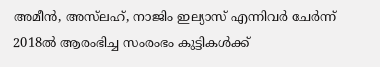അമീന്‍, അസ്‌ലഹ്, നാജിം ഇല്യാസ് എന്നിവര്‍ ചേര്‍ന്ന് 2018ല്‍ ആരംഭിച്ച സംരംഭം കുട്ടികള്‍ക്ക്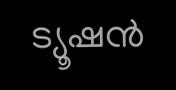ട്യൂഷന്‍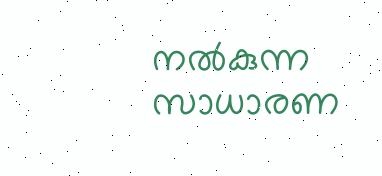നല്‍കുന്ന സാധാരണ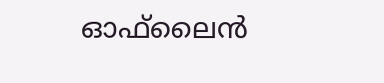ഓഫ്‌ലൈന്‍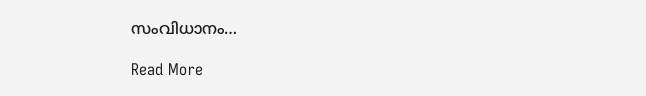സംവിധാനം…

Read More